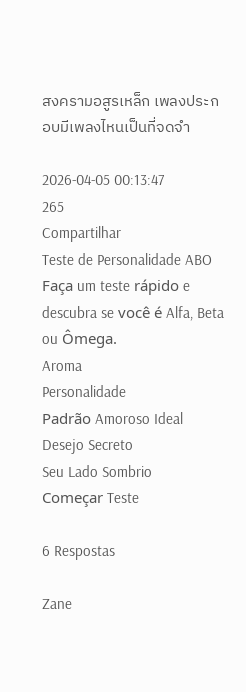สงครามอสูรเหล็ก เพลงประกอบมีเพลงไหนเป็นที่จดจำ

2026-04-05 00:13:47
265
Compartilhar
Teste de Personalidade ABO
Faça um teste rápido e descubra se você é Alfa, Beta ou Ômega.
Aroma
Personalidade
Padrão Amoroso Ideal
Desejo Secreto
Seu Lado Sombrio
Começar Teste

6 Respostas

Zane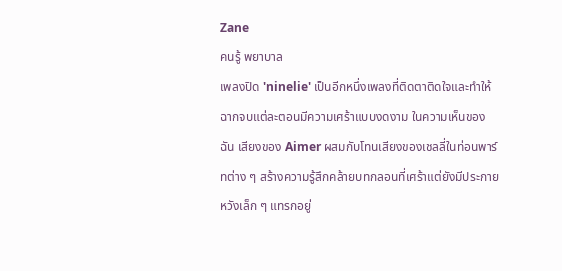Zane
คนรู้ พยาบาล
เพลงปิด 'ninelie' เป็นอีกหนึ่งเพลงที่ติดตาติดใจและทำให้ฉากจบแต่ละตอนมีความเศร้าแบบงดงาม ในความเห็นของฉัน เสียงของ Aimer ผสมกับโทนเสียงของเชลลี่ในท่อนพาร์ทต่าง ๆ สร้างความรู้สึกคล้ายบทกลอนที่เศร้าแต่ยังมีประกายหวังเล็ก ๆ แทรกอยู่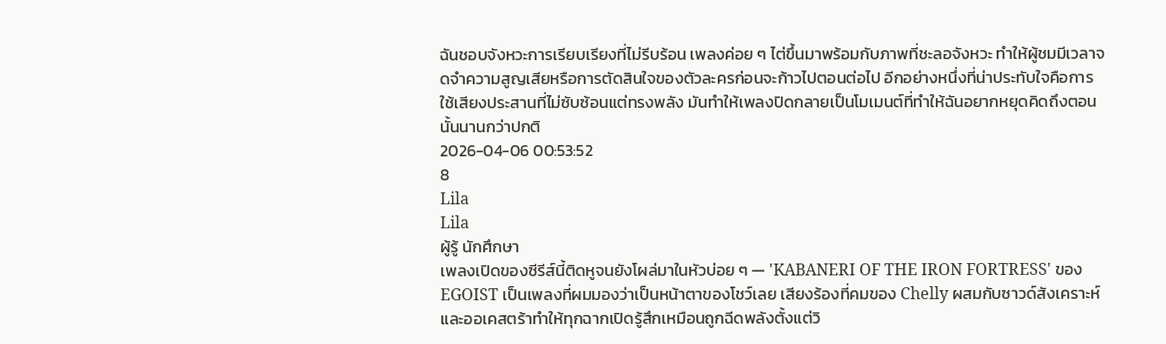ฉันชอบจังหวะการเรียบเรียงที่ไม่รีบร้อน เพลงค่อย ๆ ไต่ขึ้นมาพร้อมกับภาพที่ชะลอจังหวะ ทำให้ผู้ชมมีเวลาจดจำความสูญเสียหรือการตัดสินใจของตัวละครก่อนจะก้าวไปตอนต่อไป อีกอย่างหนึ่งที่น่าประทับใจคือการใช้เสียงประสานที่ไม่ซับซ้อนแต่ทรงพลัง มันทำให้เพลงปิดกลายเป็นโมเมนต์ที่ทำให้ฉันอยากหยุดคิดถึงตอนนั้นนานกว่าปกติ
2026-04-06 00:53:52
8
Lila
Lila
ผู้รู้ นักศึกษา
เพลงเปิดของซีรีส์นี้ติดหูจนยังโผล่มาในหัวบ่อย ๆ — 'KABANERI OF THE IRON FORTRESS' ของ EGOIST เป็นเพลงที่ผมมองว่าเป็นหน้าตาของโชว์เลย เสียงร้องที่คมของ Chelly ผสมกับซาวด์สังเคราะห์และออเคสตร้าทำให้ทุกฉากเปิดรู้สึกเหมือนถูกฉีดพลังตั้งแต่วิ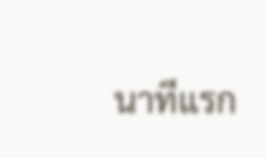นาทีแรก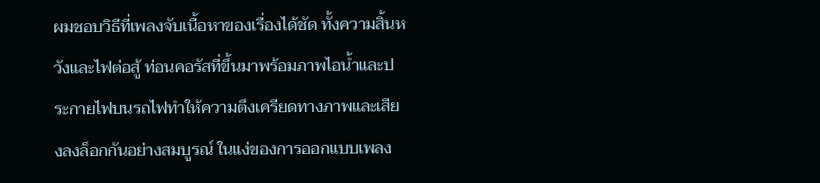ผมชอบวิธีที่เพลงจับเนื้อหาของเรื่องได้ชัด ทั้งความสิ้นหวังและไฟต่อสู้ ท่อนคอรัสที่ขึ้นมาพร้อมภาพไอน้ำและประกายไฟบนรถไฟทำให้ความตึงเครียดทางภาพและเสียงลงล็อกกันอย่างสมบูรณ์ ในแง่ของการออกแบบเพลง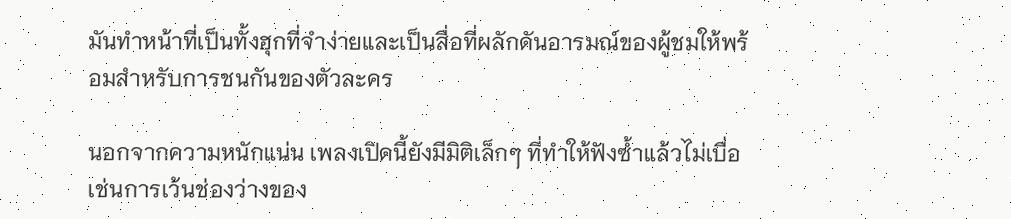มันทำหน้าที่เป็นทั้งฮุกที่จำง่ายและเป็นสื่อที่ผลักดันอารมณ์ของผู้ชมให้พร้อมสำหรับการชนกันของตัวละคร

นอกจากความหนักแน่น เพลงเปิดนี้ยังมีมิติเล็กๆ ที่ทำให้ฟังซ้ำแล้วไม่เบื่อ เช่นการเว้นช่องว่างของ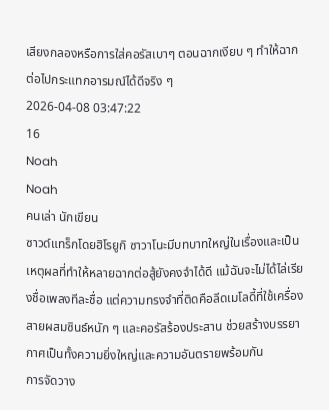เสียงกลองหรือการใส่คอรัสเบาๆ ตอนฉากเงียบ ๆ ทำให้ฉากต่อไปกระแทกอารมณ์ได้ดีจริง ๆ
2026-04-08 03:47:22
16
Noah
Noah
คนเล่า นักเขียน
ซาวด์แทร็กโดยฮิโรยูกิ ซาวาโนะมีบทบาทใหญ่ในเรื่องและเป็นเหตุผลที่ทำให้หลายฉากต่อสู้ยังคงจำได้ดี แม้ฉันจะไม่ได้ไล่เรียงชื่อเพลงทีละชื่อ แต่ความทรงจำที่ติดคือลีดเมโลดี้ที่ใช้เครื่องสายผสมซินธ์หนัก ๆ และคอรัสร้องประสาน ช่วยสร้างบรรยากาศเป็นทั้งความยิ่งใหญ่และความอันตรายพร้อมกัน
การจัดวาง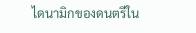ไดนามิกของดนตรีใน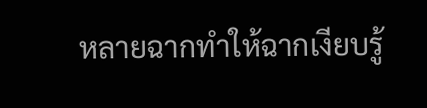หลายฉากทำให้ฉากเงียบรู้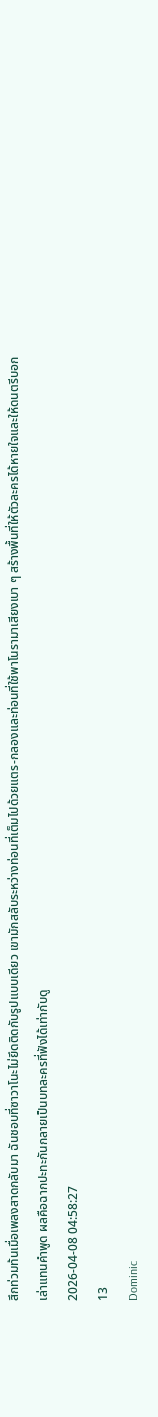สึกท่วมท้นเมื่อเพลงสาดกลับมา ฉันชอบที่ซาวาโนะไม่ยึดติดกับรูปแบบเดียว เขามักสลับระหว่างท่อนที่เต็มไปด้วยแตร-กลองและท่อนที่ใช้พาโนรามาเสียงเบา ๆ สร้างพื้นที่ให้ตัวละครได้หายใจและให้ดนตรีบอกเล่าแทนคำพูด ผลคือฉากปะทะกันกลายเป็นบทละครที่ฟังได้เท่ากับดู
2026-04-08 04:58:27
13
Dominic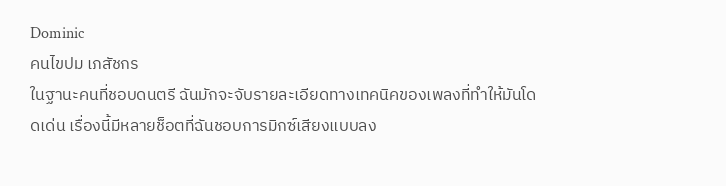Dominic
คนไขปม เภสัชกร
ในฐานะคนที่ชอบดนตรี ฉันมักจะจับรายละเอียดทางเทคนิคของเพลงที่ทำให้มันโดดเด่น เรื่องนี้มีหลายช็อตที่ฉันชอบการมิกซ์เสียงแบบลง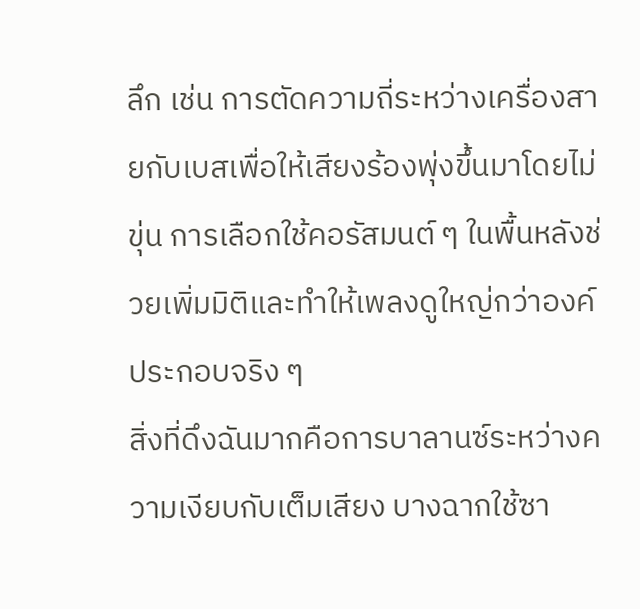ลึก เช่น การตัดความถี่ระหว่างเครื่องสายกับเบสเพื่อให้เสียงร้องพุ่งขึ้นมาโดยไม่ขุ่น การเลือกใช้คอรัสมนต์ ๆ ในพื้นหลังช่วยเพิ่มมิติและทำให้เพลงดูใหญ่กว่าองค์ประกอบจริง ๆ
สิ่งที่ดึงฉันมากคือการบาลานซ์ระหว่างความเงียบกับเต็มเสียง บางฉากใช้ซา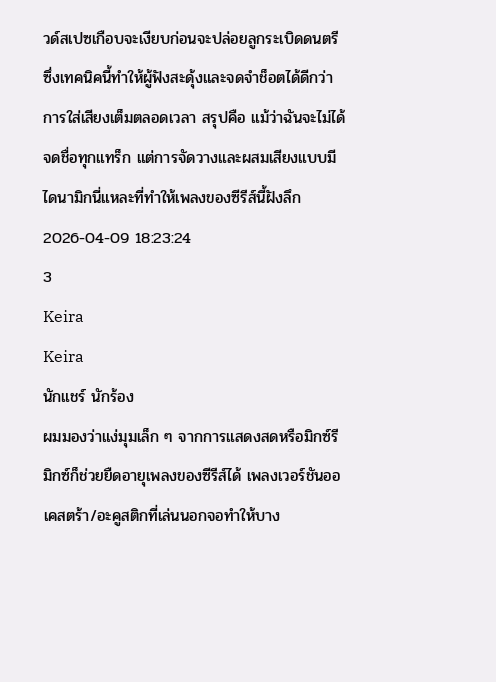วด์สเปซเกือบจะเงียบก่อนจะปล่อยลูกระเบิดดนตรี ซึ่งเทคนิคนี้ทำให้ผู้ฟังสะดุ้งและจดจำช็อตได้ดีกว่าการใส่เสียงเต็มตลอดเวลา สรุปคือ แม้ว่าฉันจะไม่ได้จดชื่อทุกแทร็ก แต่การจัดวางและผสมเสียงแบบมีไดนามิกนี่แหละที่ทำให้เพลงของซีรีส์นี้ฝังลึก
2026-04-09 18:23:24
3
Keira
Keira
นักแชร์ นักร้อง
ผมมองว่าแง่มุมเล็ก ๆ จากการแสดงสดหรือมิกซ์รีมิกซ์ก็ช่วยยืดอายุเพลงของซีรีส์ได้ เพลงเวอร์ชันออเคสตร้า/อะคูสติกที่เล่นนอกจอทำให้บาง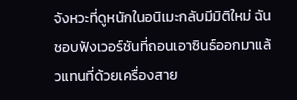จังหวะที่ดูหนักในอนิเมะกลับมีมิติใหม่ ฉันชอบฟังเวอร์ชันที่ถอนเอาซินธ์ออกมาแล้วแทนที่ด้วยเครื่องสาย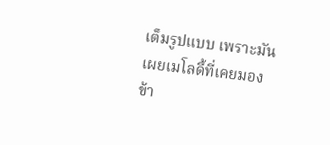เต็มรูปแบบ เพราะมันเผยเมโลดี้ที่เคยมองข้า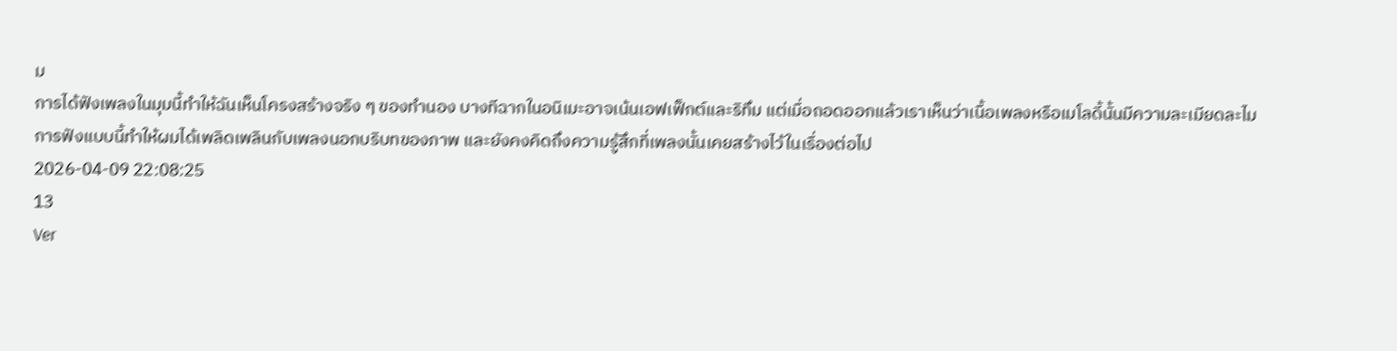ม
การได้ฟังเพลงในมุมนี้ทำให้ฉันเห็นโครงสร้างจริง ๆ ของทำนอง บางทีฉากในอนิเมะอาจเน้นเอฟเฟ็กต์และริทึม แต่เมื่อถอดออกแล้วเราเห็นว่าเนื้อเพลงหรือเมโลดี้นั้นมีความละเมียดละไม การฟังแบบนี้ทำให้ผมได้เพลิดเพลินกับเพลงนอกบริบทของภาพ และยังคงคิดถึงความรู้สึกที่เพลงนั้นเคยสร้างไว้ในเรื่องต่อไป
2026-04-09 22:08:25
13
Ver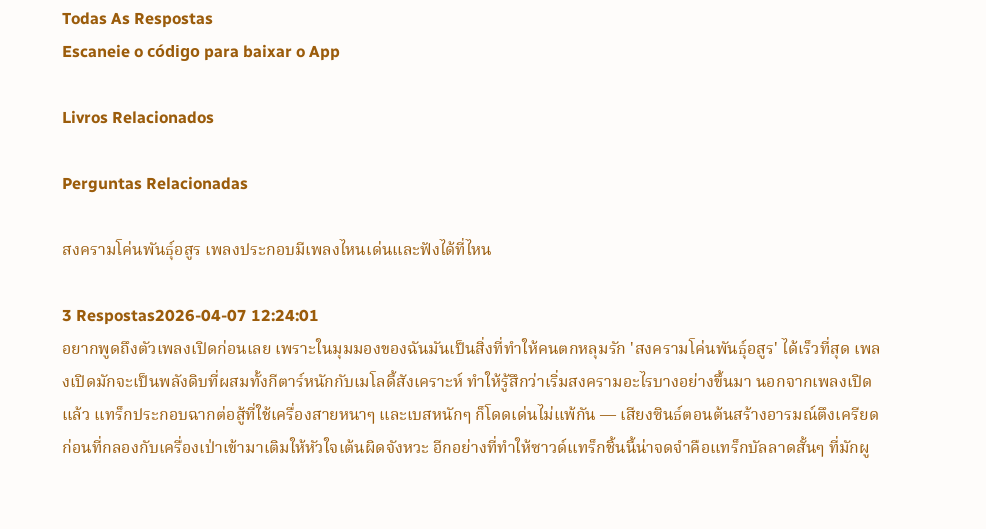Todas As Respostas
Escaneie o código para baixar o App

Livros Relacionados

Perguntas Relacionadas

สงครามโค่นพันธุ์อสูร เพลงประกอบมีเพลงไหนเด่นและฟังได้ที่ไหน

3 Respostas2026-04-07 12:24:01
อยากพูดถึงตัวเพลงเปิดก่อนเลย เพราะในมุมมองของฉันมันเป็นสิ่งที่ทำให้คนตกหลุมรัก 'สงครามโค่นพันธุ์อสูร' ได้เร็วที่สุด เพลงเปิดมักจะเป็นพลังดิบที่ผสมทั้งกีตาร์หนักกับเมโลดี้สังเคราะห์ ทำให้รู้สึกว่าเริ่มสงครามอะไรบางอย่างขึ้นมา นอกจากเพลงเปิดแล้ว แทร็กประกอบฉากต่อสู้ที่ใช้เครื่องสายหนาๆ และเบสหนักๆ ก็โดดเด่นไม่แพ้กัน — เสียงซินธ์ตอนต้นสร้างอารมณ์ตึงเครียดก่อนที่กลองกับเครื่องเป่าเข้ามาเติมให้หัวใจเต้นผิดจังหวะ อีกอย่างที่ทำให้ซาวด์แทร็กชิ้นนี้น่าจดจำคือแทร็กบัลลาดสั้นๆ ที่มักผู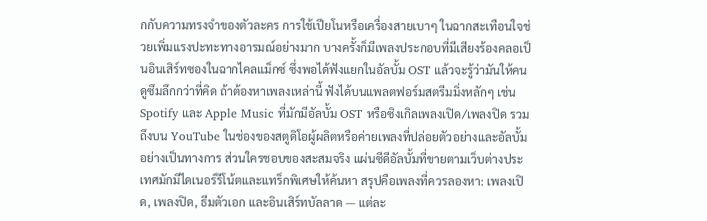กกับความทรงจำของตัวละคร การใช้เปียโนหรือเครื่องสายเบาๆ ในฉากสะเทือนใจช่วยเพิ่มแรงปะทะทางอารมณ์อย่างมาก บางครั้งก็มีเพลงประกอบที่มีเสียงร้องคลอเป็นอินเสิร์ทซองในฉากไคลแม็กซ์ ซึ่งพอได้ฟังแยกในอัลบั้ม OST แล้วจะรู้ว่ามันให้คนดูซึมลึกกว่าที่คิด ถ้าต้องหาเพลงเหล่านี้ ฟังได้บนแพลตฟอร์มสตรีมมิ่งหลักๆ เช่น Spotify และ Apple Music ที่มักมีอัลบั้ม OST หรือซิงเกิลเพลงเปิด/เพลงปิด รวมถึงบน YouTube ในช่องของสตูดิโอผู้ผลิตหรือค่ายเพลงที่ปล่อยตัวอย่างและอัลบั้มอย่างเป็นทางการ ส่วนใครชอบของสะสมจริง แผ่นซีดีอัลบั้มที่ขายตามเว็บต่างประเทศมักมีไดเนอร์รีโน้ตและแทร็กพิเศษให้ค้นหา สรุปคือเพลงที่ควรลองหา: เพลงเปิด, เพลงปิด, ธีมตัวเอก และอินเสิร์ทบัลลาด — แต่ละ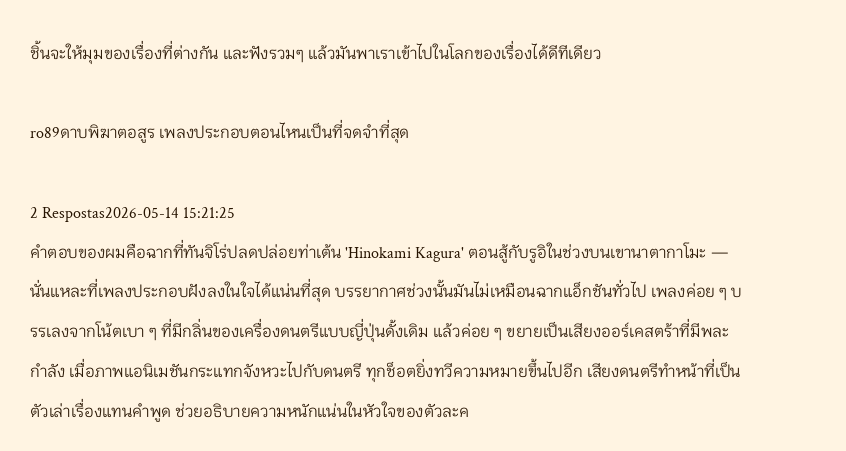ชิ้นจะให้มุมของเรื่องที่ต่างกัน และฟังรวมๆ แล้วมันพาเราเข้าไปในโลกของเรื่องได้ดีทีเดียว

ro89ดาบพิฆาตอสูร เพลงประกอบตอนไหนเป็นที่จดจำที่สุด

2 Respostas2026-05-14 15:21:25
คำตอบของผมคือฉากที่ทันจิโร่ปลดปล่อยท่าเต้น 'Hinokami Kagura' ตอนสู้กับรูอิในช่วงบนเขานาตากาโมะ — นั่นแหละที่เพลงประกอบฝังลงในใจได้แน่นที่สุด บรรยากาศช่วงนั้นมันไม่เหมือนฉากแอ็กชันทั่วไป เพลงค่อย ๆ บรรเลงจากโน้ตเบา ๆ ที่มีกลิ่นของเครื่องดนตรีแบบญี่ปุ่นดั้งเดิม แล้วค่อย ๆ ขยายเป็นเสียงออร์เคสตร้าที่มีพละกำลัง เมื่อภาพแอนิเมชันกระแทกจังหวะไปกับดนตรี ทุกช็อตยิ่งทวีความหมายขึ้นไปอีก เสียงดนตรีทำหน้าที่เป็นตัวเล่าเรื่องแทนคำพูด ช่วยอธิบายความหนักแน่นในหัวใจของตัวละค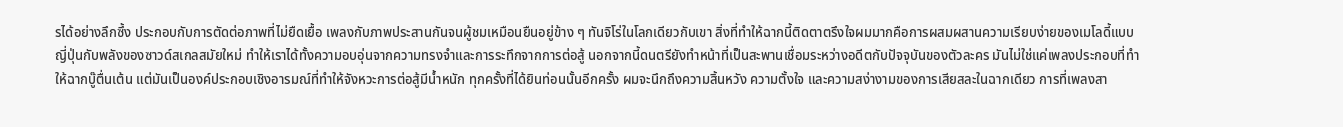รได้อย่างลึกซึ้ง ประกอบกับการตัดต่อภาพที่ไม่ยืดเยื้อ เพลงกับภาพประสานกันจนผู้ชมเหมือนยืนอยู่ข้าง ๆ ทันจิโร่ในโลกเดียวกับเขา สิ่งที่ทำให้ฉากนี้ติดตาตรึงใจผมมากคือการผสมผสานความเรียบง่ายของเมโลดี้แบบญี่ปุ่นกับพลังของซาวด์สเกลสมัยใหม่ ทำให้เราได้ทั้งความอบอุ่นจากความทรงจำและการระทึกจากการต่อสู้ นอกจากนี้ดนตรียังทำหน้าที่เป็นสะพานเชื่อมระหว่างอดีตกับปัจจุบันของตัวละคร มันไม่ใช่แค่เพลงประกอบที่ทำให้ฉากบู๊ตื่นเต้น แต่มันเป็นองค์ประกอบเชิงอารมณ์ที่ทำให้จังหวะการต่อสู้มีน้ำหนัก ทุกครั้งที่ได้ยินท่อนนั้นอีกครั้ง ผมจะนึกถึงความสิ้นหวัง ความตั้งใจ และความสง่างามของการเสียสละในฉากเดียว การที่เพลงสา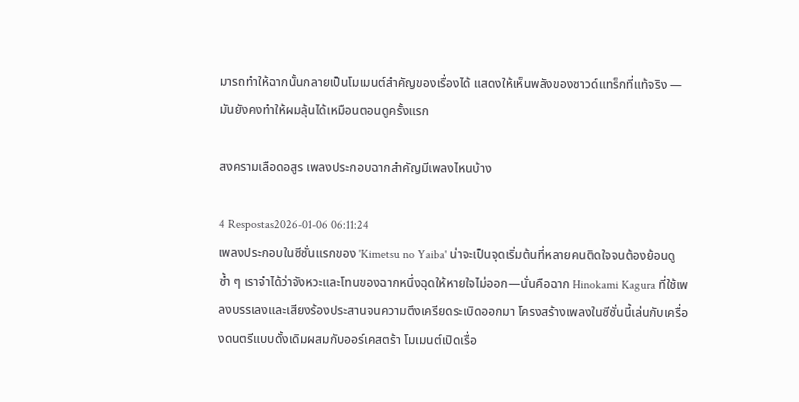มารถทำให้ฉากนั้นกลายเป็นโมเมนต์สำคัญของเรื่องได้ แสดงให้เห็นพลังของซาวด์แทร็กที่แท้จริง — มันยังคงทำให้ผมลุ้นได้เหมือนตอนดูครั้งแรก

สงครามเลือดอสูร เพลงประกอบฉากสำคัญมีเพลงไหนบ้าง

4 Respostas2026-01-06 06:11:24
เพลงประกอบในซีซั่นแรกของ 'Kimetsu no Yaiba' น่าจะเป็นจุดเริ่มต้นที่หลายคนติดใจจนต้องย้อนดูซ้ำ ๆ เราจำได้ว่าจังหวะและโทนของฉากหนึ่งฉุดให้หายใจไม่ออก—นั่นคือฉาก Hinokami Kagura ที่ใช้เพลงบรรเลงและเสียงร้องประสานจนความตึงเครียดระเบิดออกมา โครงสร้างเพลงในซีซั่นนี้เล่นกับเครื่องดนตรีแบบดั้งเดิมผสมกับออร์เคสตร้า โมเมนต์เปิดเรื่อ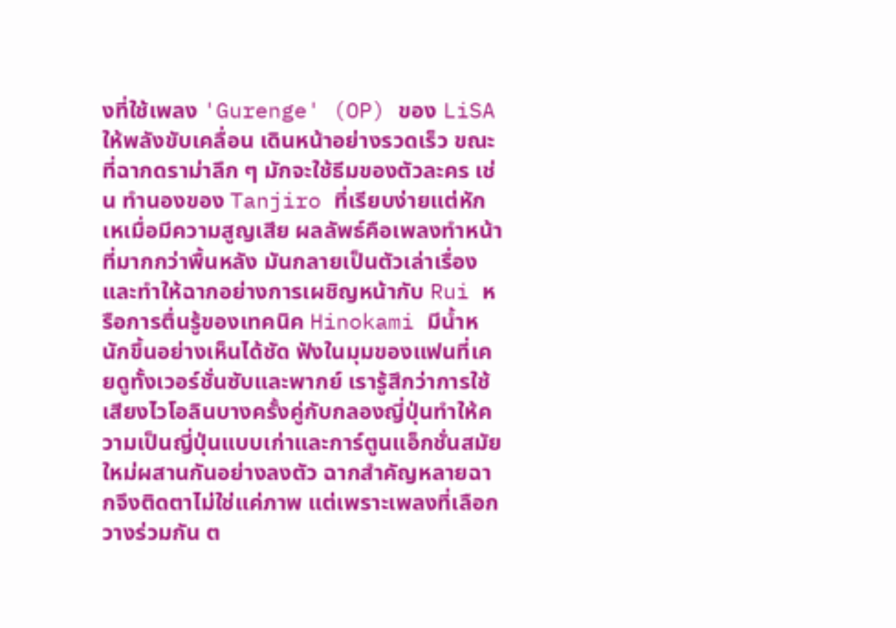งที่ใช้เพลง 'Gurenge' (OP) ของ LiSA ให้พลังขับเคลื่อน เดินหน้าอย่างรวดเร็ว ขณะที่ฉากดราม่าลึก ๆ มักจะใช้ธีมของตัวละคร เช่น ทำนองของ Tanjiro ที่เรียบง่ายแต่หักเหเมื่อมีความสูญเสีย ผลลัพธ์คือเพลงทำหน้าที่มากกว่าพื้นหลัง มันกลายเป็นตัวเล่าเรื่องและทำให้ฉากอย่างการเผชิญหน้ากับ Rui หรือการตื่นรู้ของเทคนิค Hinokami มีน้ำหนักขึ้นอย่างเห็นได้ชัด ฟังในมุมของแฟนที่เคยดูทั้งเวอร์ชั่นซับและพากย์ เรารู้สึกว่าการใช้เสียงไวโอลินบางครั้งคู่กับกลองญี่ปุ่นทำให้ความเป็นญี่ปุ่นแบบเก่าและการ์ตูนแอ็กชั่นสมัยใหม่ผสานกันอย่างลงตัว ฉากสำคัญหลายฉากจึงติดตาไม่ใช่แค่ภาพ แต่เพราะเพลงที่เลือกวางร่วมกัน ต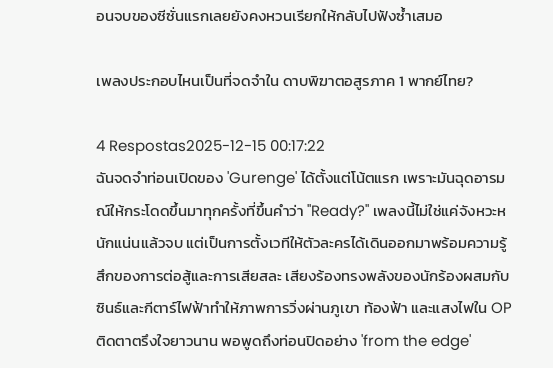อนจบของซีซั่นแรกเลยยังคงหวนเรียกให้กลับไปฟังซ้ำเสมอ

เพลงประกอบไหนเป็นที่จดจำใน ดาบพิฆาตอสูรภาค 1 พากย์ไทย?

4 Respostas2025-12-15 00:17:22
ฉันจดจำท่อนเปิดของ 'Gurenge' ได้ตั้งแต่โน้ตแรก เพราะมันฉุดอารมณ์ให้กระโดดขึ้นมาทุกครั้งที่ขึ้นคำว่า "Ready?" เพลงนี้ไม่ใช่แค่จังหวะหนักแน่นแล้วจบ แต่เป็นการตั้งเวทีให้ตัวละครได้เดินออกมาพร้อมความรู้สึกของการต่อสู้และการเสียสละ เสียงร้องทรงพลังของนักร้องผสมกับซินธ์และกีตาร์ไฟฟ้าทำให้ภาพการวิ่งผ่านภูเขา ท้องฟ้า และแสงไฟใน OP ติดตาตรึงใจยาวนาน พอพูดถึงท่อนปิดอย่าง 'from the edge'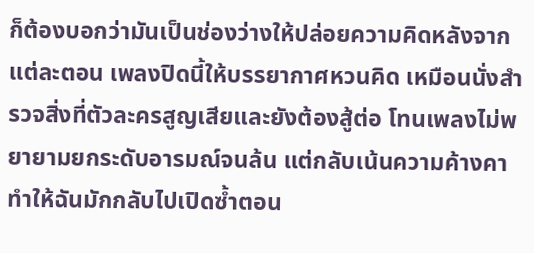ก็ต้องบอกว่ามันเป็นช่องว่างให้ปล่อยความคิดหลังจากแต่ละตอน เพลงปิดนี้ให้บรรยากาศหวนคิด เหมือนนั่งสำรวจสิ่งที่ตัวละครสูญเสียและยังต้องสู้ต่อ โทนเพลงไม่พยายามยกระดับอารมณ์จนล้น แต่กลับเน้นความค้างคา ทำให้ฉันมักกลับไปเปิดซ้ำตอน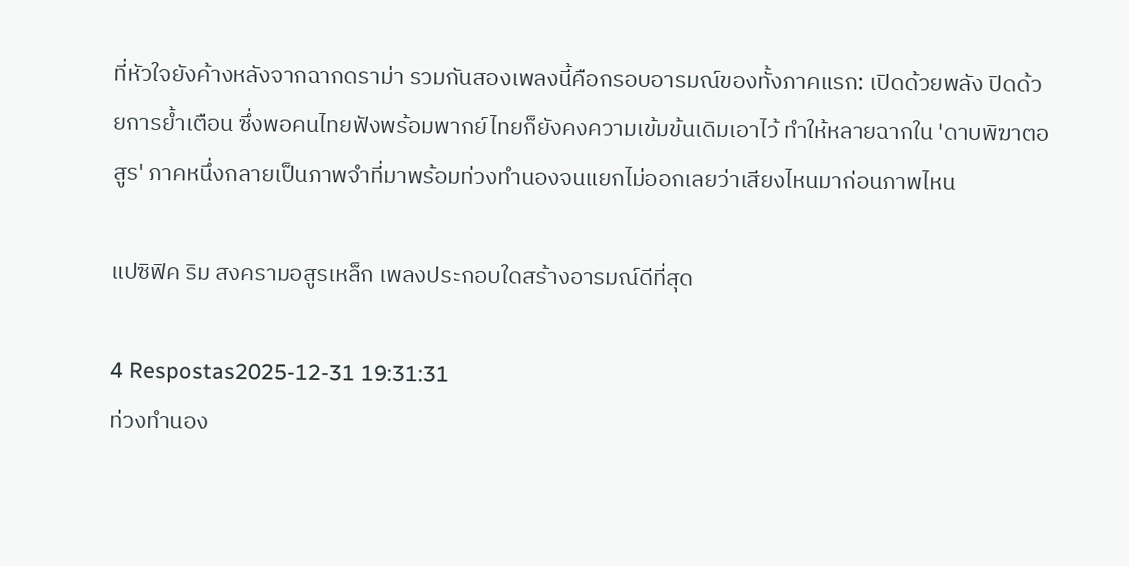ที่หัวใจยังค้างหลังจากฉากดราม่า รวมกันสองเพลงนี้คือกรอบอารมณ์ของทั้งภาคแรก: เปิดด้วยพลัง ปิดด้วยการย้ำเตือน ซึ่งพอคนไทยฟังพร้อมพากย์ไทยก็ยังคงความเข้มข้นเดิมเอาไว้ ทำให้หลายฉากใน 'ดาบพิฆาตอสูร' ภาคหนึ่งกลายเป็นภาพจำที่มาพร้อมท่วงทำนองจนแยกไม่ออกเลยว่าเสียงไหนมาก่อนภาพไหน

แปซิฟิค ริม สงครามอสูรเหล็ก เพลงประกอบใดสร้างอารมณ์ดีที่สุด

4 Respostas2025-12-31 19:31:31
ท่วงทำนอง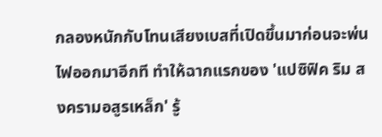กลองหนักกับโทนเสียงเบสที่เปิดขึ้นมาก่อนจะพ่นไฟออกมาอีกที ทำให้ฉากแรกของ 'แปซิฟิค ริม สงครามอสูรเหล็ก' รู้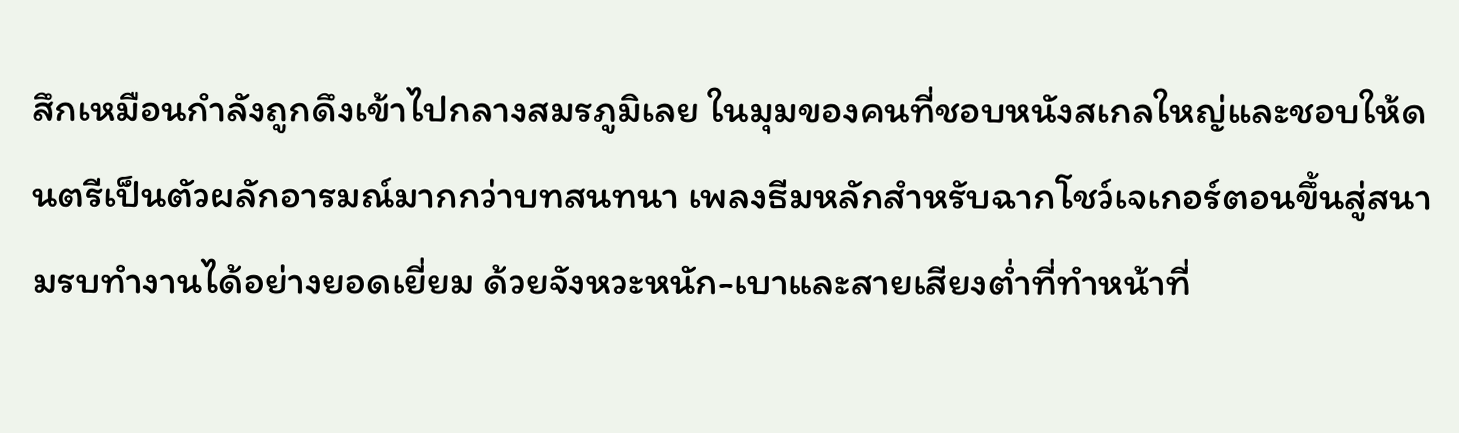สึกเหมือนกำลังถูกดึงเข้าไปกลางสมรภูมิเลย ในมุมของคนที่ชอบหนังสเกลใหญ่และชอบให้ดนตรีเป็นตัวผลักอารมณ์มากกว่าบทสนทนา เพลงธีมหลักสำหรับฉากโชว์เจเกอร์ตอนขึ้นสู่สนามรบทำงานได้อย่างยอดเยี่ยม ด้วยจังหวะหนัก-เบาและสายเสียงต่ำที่ทำหน้าที่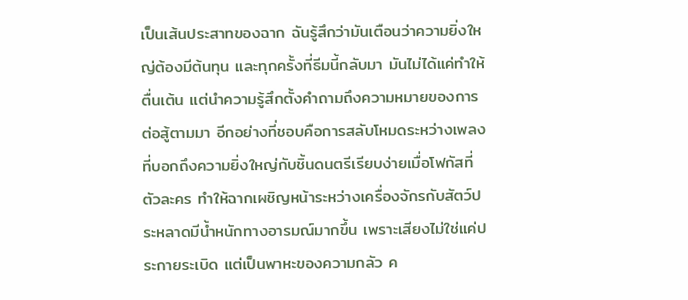เป็นเส้นประสาทของฉาก ฉันรู้สึกว่ามันเตือนว่าความยิ่งใหญ่ต้องมีต้นทุน และทุกครั้งที่ธีมนี้กลับมา มันไม่ได้แค่ทำให้ตื่นเต้น แต่นำความรู้สึกตั้งคำถามถึงความหมายของการต่อสู้ตามมา อีกอย่างที่ชอบคือการสลับโหมดระหว่างเพลงที่บอกถึงความยิ่งใหญ่กับชิ้นดนตรีเรียบง่ายเมื่อโฟกัสที่ตัวละคร ทำให้ฉากเผชิญหน้าระหว่างเครื่องจักรกับสัตว์ประหลาดมีน้ำหนักทางอารมณ์มากขึ้น เพราะเสียงไม่ใช่แค่ประกายระเบิด แต่เป็นพาหะของความกลัว ค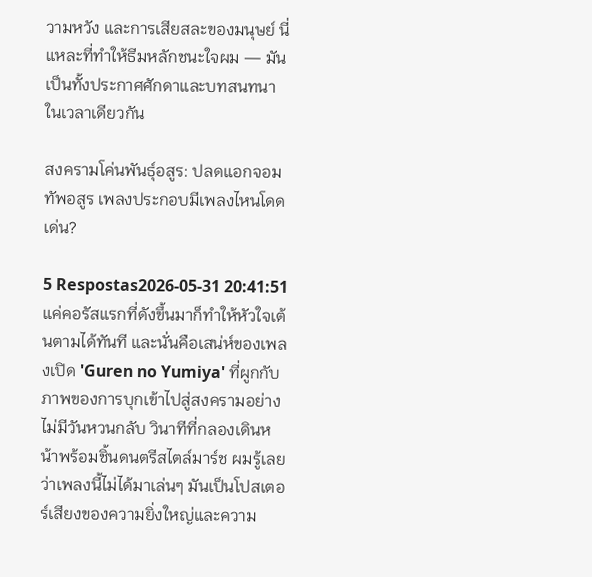วามหวัง และการเสียสละของมนุษย์ นี่แหละที่ทำให้ธีมหลักชนะใจผม — มันเป็นทั้งประกาศศักดาและบทสนทนาในเวลาเดียวกัน

สงครามโค่นพันธุ์อสูร: ปลดแอกจอมทัพอสูร เพลงประกอบมีเพลงไหนโดดเด่น?

5 Respostas2026-05-31 20:41:51
แค่คอรัสแรกที่ดังขึ้นมาก็ทำให้หัวใจเต้นตามได้ทันที และนั่นคือเสน่ห์ของเพลงเปิด 'Guren no Yumiya' ที่ผูกกับภาพของการบุกเข้าไปสู่สงครามอย่างไม่มีวันหวนกลับ วินาทีที่กลองเดินหน้าพร้อมชิ้นดนตรีสไตล์มาร์ช ผมรู้เลยว่าเพลงนี้ไม่ได้มาเล่นๆ มันเป็นโปสเตอร์เสียงของความยิ่งใหญ่และความ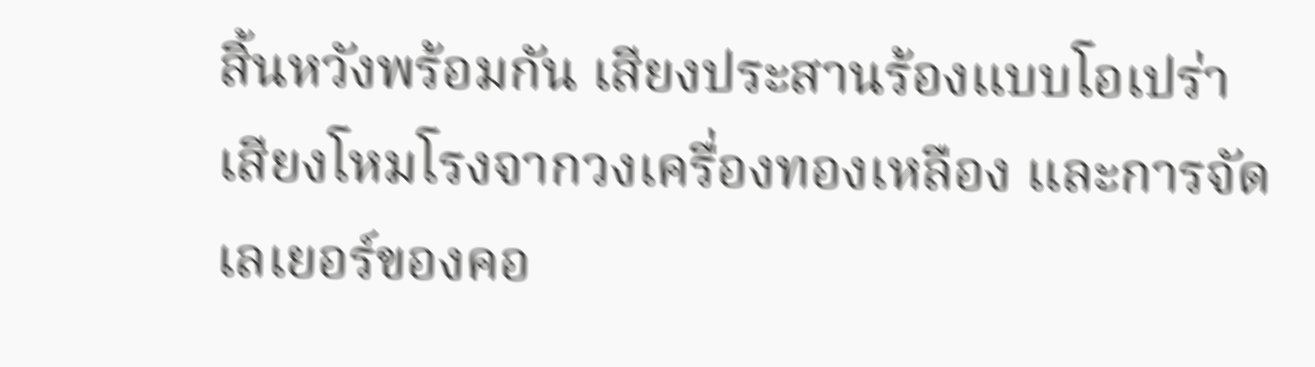สิ้นหวังพร้อมกัน เสียงประสานร้องแบบโอเปร่า เสียงโหมโรงจากวงเครื่องทองเหลือง และการจัดเลเยอร์ของคอ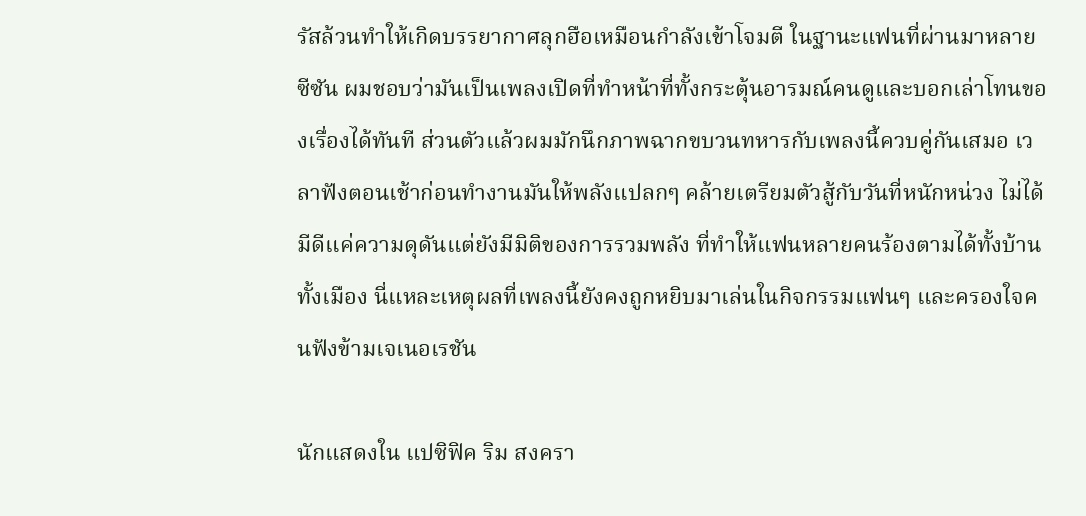รัสล้วนทำให้เกิดบรรยากาศลุกฮือเหมือนกำลังเข้าโจมตี ในฐานะแฟนที่ผ่านมาหลายซีซัน ผมชอบว่ามันเป็นเพลงเปิดที่ทำหน้าที่ทั้งกระตุ้นอารมณ์คนดูและบอกเล่าโทนของเรื่องได้ทันที ส่วนตัวแล้วผมมักนึกภาพฉากขบวนทหารกับเพลงนี้ควบคู่กันเสมอ เวลาฟังตอนเช้าก่อนทำงานมันให้พลังแปลกๆ คล้ายเตรียมตัวสู้กับวันที่หนักหน่วง ไม่ได้มีดีแค่ความดุดันแต่ยังมีมิติของการรวมพลัง ที่ทำให้แฟนหลายคนร้องตามได้ทั้งบ้านทั้งเมือง นี่แหละเหตุผลที่เพลงนี้ยังคงถูกหยิบมาเล่นในกิจกรรมแฟนๆ และครองใจคนฟังข้ามเจเนอเรชัน

นักแสดงใน แปซิฟิค ริม สงครา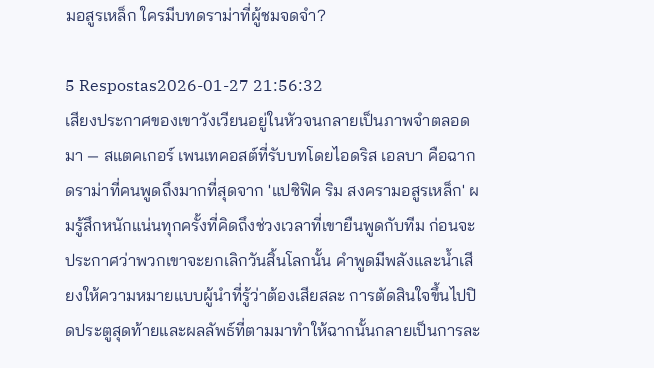มอสูรเหล็ก ใครมีบทดราม่าที่ผู้ชมจดจำ?

5 Respostas2026-01-27 21:56:32
เสียงประกาศของเขาวังเวียนอยู่ในหัวจนกลายเป็นภาพจำตลอดมา — สแตคเกอร์ เพนเทคอสต์ที่รับบทโดยไอดริส เอลบา คือฉากดราม่าที่คนพูดถึงมากที่สุดจาก 'แปซิฟิค ริม สงครามอสูรเหล็ก' ผมรู้สึกหนักแน่นทุกครั้งที่คิดถึงช่วงเวลาที่เขายืนพูดกับทีม ก่อนจะประกาศว่าพวกเขาจะยกเลิกวันสิ้นโลกนั้น คำพูดมีพลังและน้ำเสียงให้ความหมายแบบผู้นำที่รู้ว่าต้องเสียสละ การตัดสินใจขึ้นไปปิดประตูสุดท้ายและผลลัพธ์ที่ตามมาทำให้ฉากนั้นกลายเป็นการละ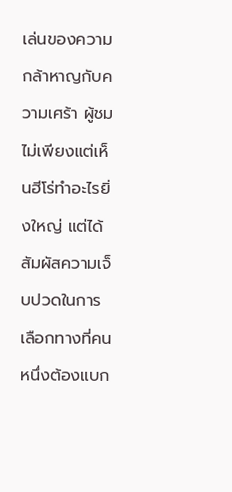เล่นของความกล้าหาญกับความเศร้า ผู้ชมไม่เพียงแต่เห็นฮีโร่ทำอะไรยิ่งใหญ่ แต่ได้สัมผัสความเจ็บปวดในการเลือกทางที่คนหนึ่งต้องแบก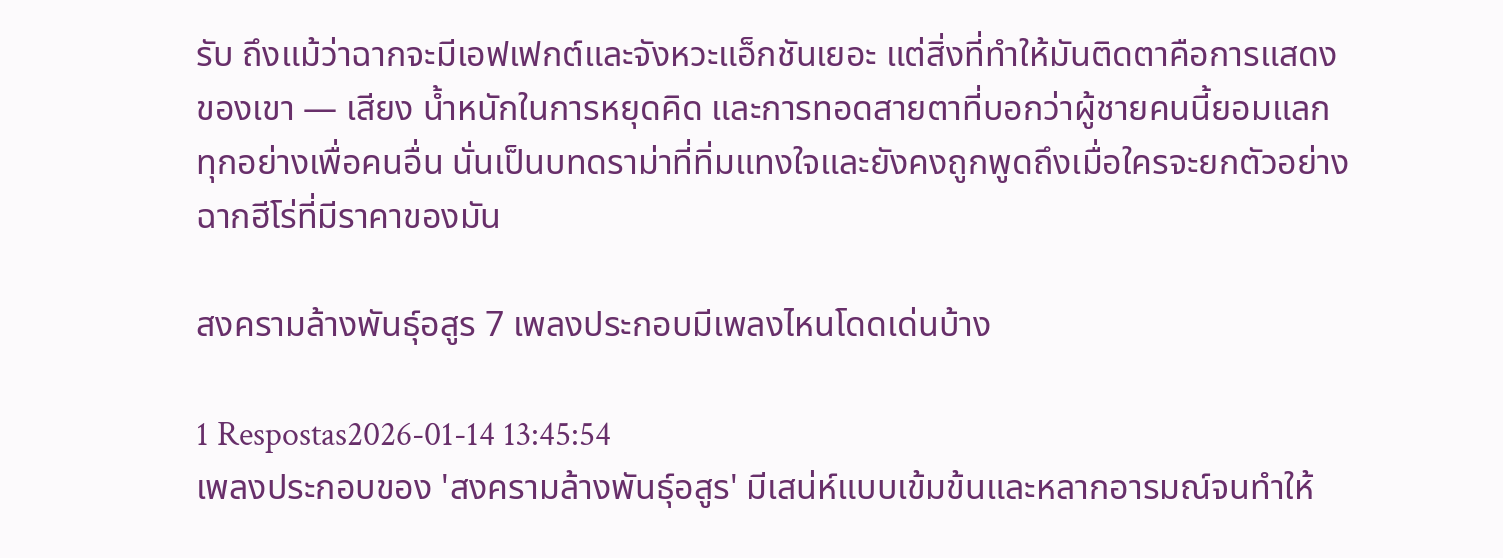รับ ถึงแม้ว่าฉากจะมีเอฟเฟกต์และจังหวะแอ็กชันเยอะ แต่สิ่งที่ทำให้มันติดตาคือการแสดงของเขา — เสียง น้ำหนักในการหยุดคิด และการทอดสายตาที่บอกว่าผู้ชายคนนี้ยอมแลกทุกอย่างเพื่อคนอื่น นั่นเป็นบทดราม่าที่ทิ่มแทงใจและยังคงถูกพูดถึงเมื่อใครจะยกตัวอย่างฉากฮีโร่ที่มีราคาของมัน

สงครามล้างพันธุ์อสูร 7 เพลงประกอบมีเพลงไหนโดดเด่นบ้าง

1 Respostas2026-01-14 13:45:54
เพลงประกอบของ 'สงครามล้างพันธุ์อสูร' มีเสน่ห์แบบเข้มข้นและหลากอารมณ์จนทำให้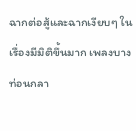ฉากต่อสู้และฉากเงียบๆ ในเรื่องมีมิติขึ้นมาก เพลงบางท่อนกลา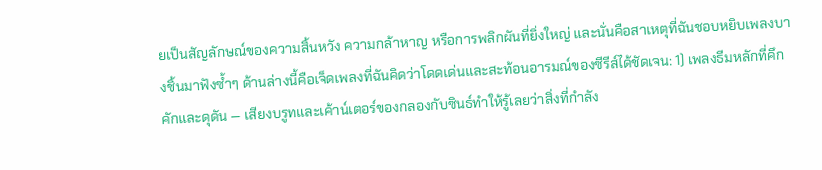ยเป็นสัญลักษณ์ของความสิ้นหวัง ความกล้าหาญ หรือการพลิกผันที่ยิ่งใหญ่ และนั่นคือสาเหตุที่ฉันชอบหยิบเพลงบางชิ้นมาฟังซ้ำๆ ด้านล่างนี้คือเจ็ดเพลงที่ฉันคิดว่าโดดเด่นและสะท้อนอารมณ์ของซีรีส์ได้ชัดเจน: 1) เพลงธีมหลักที่คึกคักและดุดัน — เสียงบรูทและเค้าน์เตอร์ของกลองกับซินธ์ทำให้รู้เลยว่าสิ่งที่กำลัง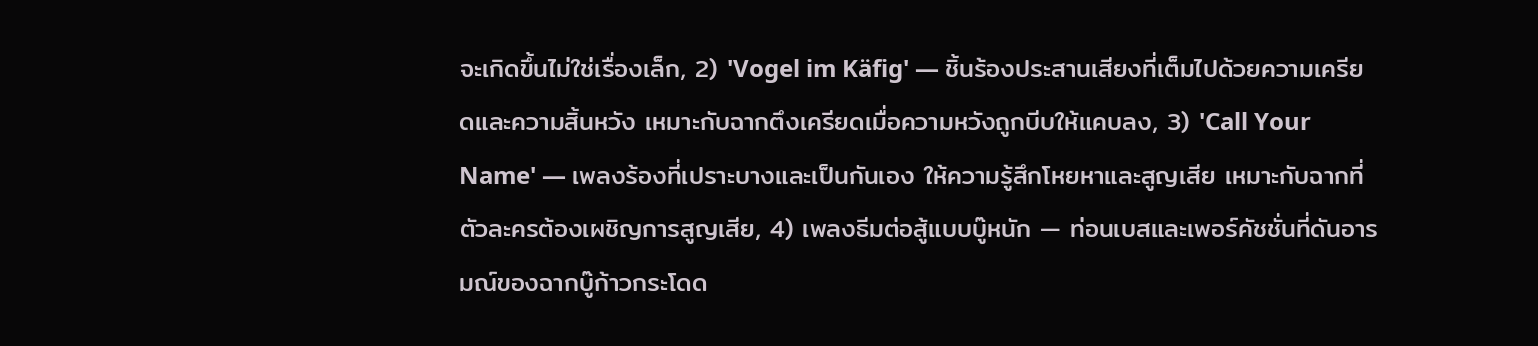จะเกิดขึ้นไม่ใช่เรื่องเล็ก, 2) 'Vogel im Käfig' — ชิ้นร้องประสานเสียงที่เต็มไปด้วยความเครียดและความสิ้นหวัง เหมาะกับฉากตึงเครียดเมื่อความหวังถูกบีบให้แคบลง, 3) 'Call Your Name' — เพลงร้องที่เปราะบางและเป็นกันเอง ให้ความรู้สึกโหยหาและสูญเสีย เหมาะกับฉากที่ตัวละครต้องเผชิญการสูญเสีย, 4) เพลงธีมต่อสู้แบบบู๊หนัก — ท่อนเบสและเพอร์คัชชั่นที่ดันอารมณ์ของฉากบู๊ก้าวกระโดด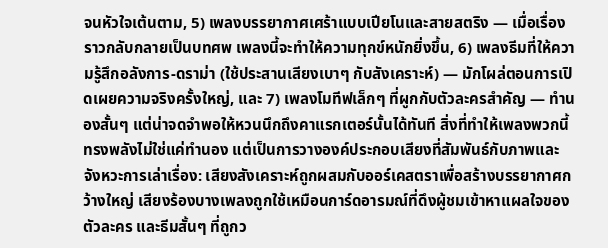จนหัวใจเต้นตาม, 5) เพลงบรรยากาศเศร้าแบบเปียโนและสายสตริง — เมื่อเรื่องราวกลับกลายเป็นบทศพ เพลงนี้จะทำให้ความทุกข์หนักยิ่งขึ้น, 6) เพลงธีมที่ให้ความรู้สึกอลังการ-ดราม่า (ใช้ประสานเสียงเบาๆ กับสังเคราะห์) — มักโผล่ตอนการเปิดเผยความจริงครั้งใหญ่, และ 7) เพลงโมทีฟเล็กๆ ที่ผูกกับตัวละครสำคัญ — ทำนองสั้นๆ แต่น่าจดจำพอให้หวนนึกถึงคาแรกเตอร์นั้นได้ทันที สิ่งที่ทำให้เพลงพวกนี้ทรงพลังไม่ใช่แค่ทำนอง แต่เป็นการวางองค์ประกอบเสียงที่สัมพันธ์กับภาพและจังหวะการเล่าเรื่อง: เสียงสังเคราะห์ถูกผสมกับออร์เคสตราเพื่อสร้างบรรยากาศกว้างใหญ่ เสียงร้องบางเพลงถูกใช้เหมือนการ์ดอารมณ์ที่ดึงผู้ชมเข้าหาแผลใจของตัวละคร และธีมสั้นๆ ที่ถูกว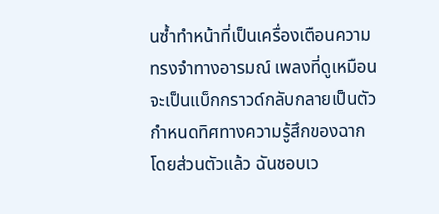นซ้ำทำหน้าที่เป็นเครื่องเตือนความทรงจำทางอารมณ์ เพลงที่ดูเหมือนจะเป็นแบ็กกราวด์กลับกลายเป็นตัวกำหนดทิศทางความรู้สึกของฉาก โดยส่วนตัวแล้ว ฉันชอบเว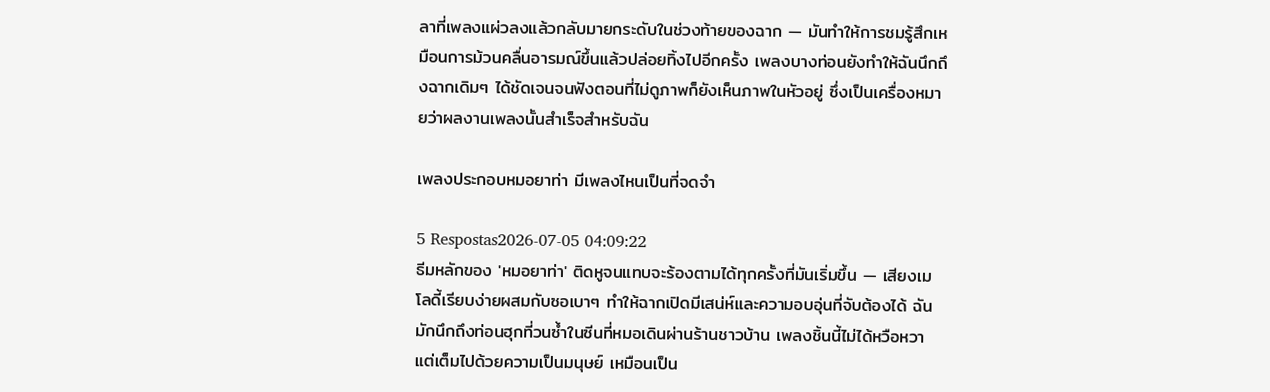ลาที่เพลงแผ่วลงแล้วกลับมายกระดับในช่วงท้ายของฉาก — มันทำให้การชมรู้สึกเหมือนการม้วนคลื่นอารมณ์ขึ้นแล้วปล่อยทิ้งไปอีกครั้ง เพลงบางท่อนยังทำให้ฉันนึกถึงฉากเดิมๆ ได้ชัดเจนจนฟังตอนที่ไม่ดูภาพก็ยังเห็นภาพในหัวอยู่ ซึ่งเป็นเครื่องหมายว่าผลงานเพลงนั้นสำเร็จสำหรับฉัน

เพลงประกอบหมอยาท่า มีเพลงไหนเป็นที่จดจำ

5 Respostas2026-07-05 04:09:22
ธีมหลักของ 'หมอยาท่า' ติดหูจนแทบจะร้องตามได้ทุกครั้งที่มันเริ่มขึ้น — เสียงเมโลดี้เรียบง่ายผสมกับซอเบาๆ ทำให้ฉากเปิดมีเสน่ห์และความอบอุ่นที่จับต้องได้ ฉันมักนึกถึงท่อนฮุกที่วนซ้ำในซีนที่หมอเดินผ่านร้านชาวบ้าน เพลงชิ้นนี้ไม่ได้หวือหวา แต่เต็มไปด้วยความเป็นมนุษย์ เหมือนเป็น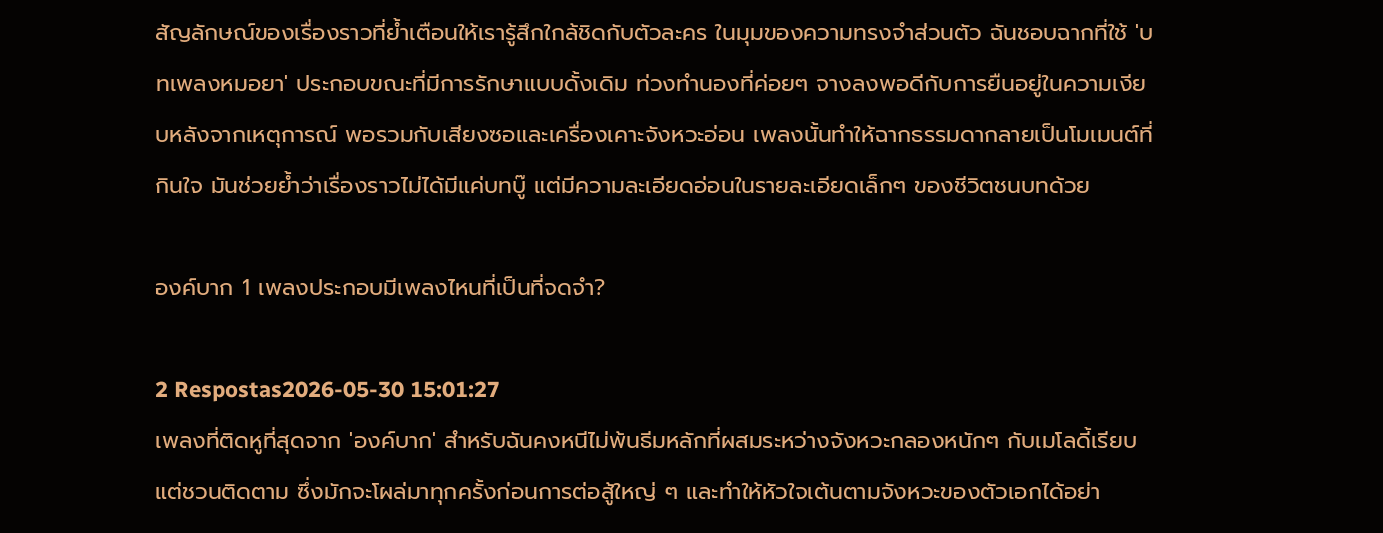สัญลักษณ์ของเรื่องราวที่ย้ำเตือนให้เรารู้สึกใกล้ชิดกับตัวละคร ในมุมของความทรงจำส่วนตัว ฉันชอบฉากที่ใช้ 'บทเพลงหมอยา' ประกอบขณะที่มีการรักษาแบบดั้งเดิม ท่วงทำนองที่ค่อยๆ จางลงพอดีกับการยืนอยู่ในความเงียบหลังจากเหตุการณ์ พอรวมกับเสียงซอและเครื่องเคาะจังหวะอ่อน เพลงนั้นทำให้ฉากธรรมดากลายเป็นโมเมนต์ที่กินใจ มันช่วยย้ำว่าเรื่องราวไม่ได้มีแค่บทบู๊ แต่มีความละเอียดอ่อนในรายละเอียดเล็กๆ ของชีวิตชนบทด้วย

องค์บาก 1 เพลงประกอบมีเพลงไหนที่เป็นที่จดจำ?

2 Respostas2026-05-30 15:01:27
เพลงที่ติดหูที่สุดจาก 'องค์บาก' สำหรับฉันคงหนีไม่พ้นธีมหลักที่ผสมระหว่างจังหวะกลองหนักๆ กับเมโลดี้เรียบแต่ชวนติดตาม ซึ่งมักจะโผล่มาทุกครั้งก่อนการต่อสู้ใหญ่ ๆ และทำให้หัวใจเต้นตามจังหวะของตัวเอกได้อย่า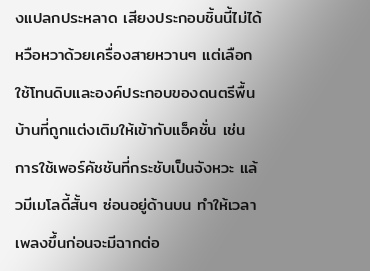งแปลกประหลาด เสียงประกอบชิ้นนี้ไม่ได้หวือหวาด้วยเครื่องสายหวานๆ แต่เลือกใช้โทนดิบและองค์ประกอบของดนตรีพื้นบ้านที่ถูกแต่งเติมให้เข้ากับแอ็คชั่น เช่น การใช้เพอร์คัชชันที่กระชับเป็นจังหวะ แล้วมีเมโลดี้สั้นๆ ซ่อนอยู่ด้านบน ทำให้เวลาเพลงขึ้นก่อนจะมีฉากต่อ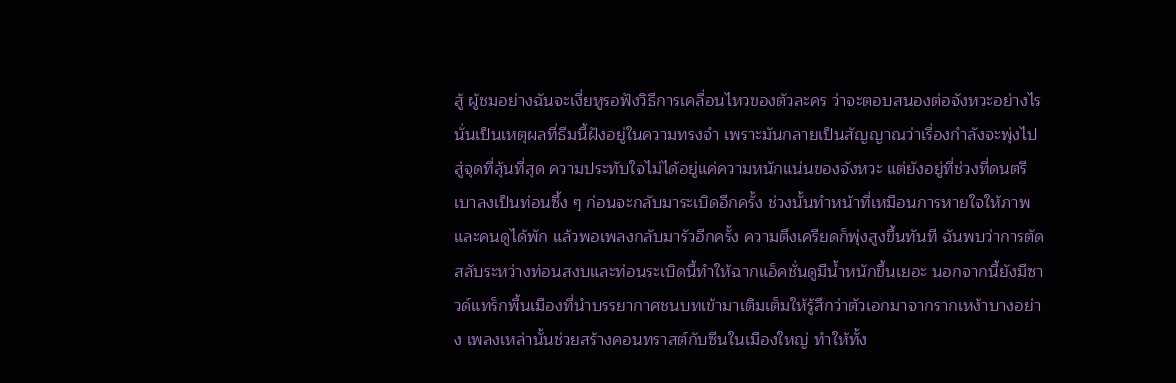สู้ ผู้ชมอย่างฉันจะเงี่ยหูรอฟังวิธีการเคลื่อนไหวของตัวละคร ว่าจะตอบสนองต่อจังหวะอย่างไร นั่นเป็นเหตุผลที่ธีมนี้ฝังอยู่ในความทรงจำ เพราะมันกลายเป็นสัญญาณว่าเรื่องกำลังจะพุ่งไปสู่จุดที่ลุ้นที่สุด ความประทับใจไม่ได้อยู่แค่ความหนักแน่นของจังหวะ แต่ยังอยู่ที่ช่วงที่ดนตรีเบาลงเป็นท่อนซึ้ง ๆ ก่อนจะกลับมาระเบิดอีกครั้ง ช่วงนั้นทำหน้าที่เหมือนการหายใจให้ภาพและคนดูได้พัก แล้วพอเพลงกลับมารัวอีกครั้ง ความตึงเครียดก็พุ่งสูงขึ้นทันที ฉันพบว่าการตัดสลับระหว่างท่อนสงบและท่อนระเบิดนี้ทำให้ฉากแอ็คชั่นดูมีน้ำหนักขึ้นเยอะ นอกจากนี้ยังมีซาวด์แทร็กพื้นเมืองที่นำบรรยากาศชนบทเข้ามาเติมเต็มให้รู้สึกว่าตัวเอกมาจากรากเหง้าบางอย่าง เพลงเหล่านั้นช่วยสร้างคอนทราสต์กับซีนในเมืองใหญ่ ทำให้ทั้ง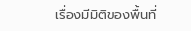เรื่องมีมิติของพื้นที่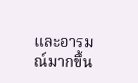และอารมณ์มากขึ้น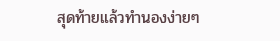สุดท้ายแล้วทำนองง่ายๆ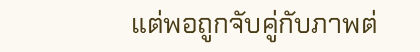แต่พอถูกจับคู่กับภาพต่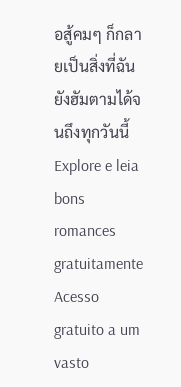อสู้คมๆ ก็กลายเป็นสิ่งที่ฉันยังฮัมตามได้จนถึงทุกวันนี้
Explore e leia bons romances gratuitamente
Acesso gratuito a um vasto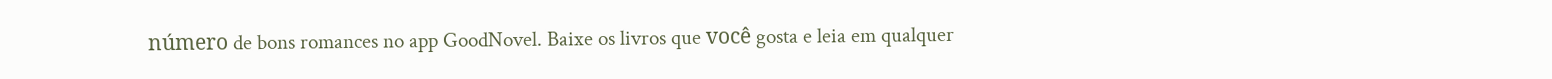número de bons romances no app GoodNovel. Baixe os livros que você gosta e leia em qualquer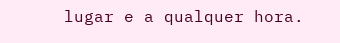lugar e a qualquer hora.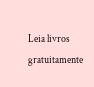Leia livros gratuitamente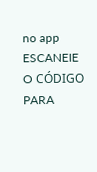no app
ESCANEIE O CÓDIGO PARA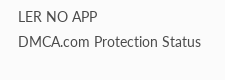LER NO APP
DMCA.com Protection Status